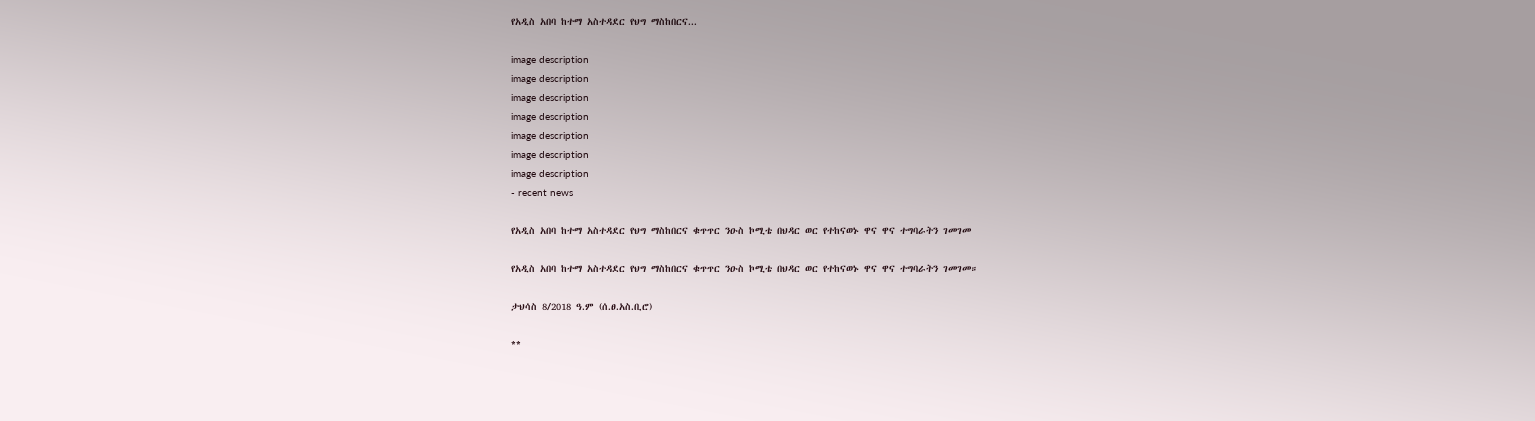የአዲስ አበባ ከተማ አስተዳደር የህግ ማስከበርና...

image description
image description
image description
image description
image description
image description
image description
- recent news

የአዲስ አበባ ከተማ አስተዳደር የህግ ማስከበርና ቁጥጥር ንዑስ ኮሚቴ በህዳር ወር የተከናወኑ ዋና ዋና ተግባራትን ገመገመ

የአዲስ አበባ ከተማ አስተዳደር የህግ ማስከበርና ቁጥጥር ንዑስ ኮሚቴ በህዳር ወር የተከናወኑ ዋና ዋና ተግባራትን ገመገመ።

ታህሳስ 8/2018 ዓ.ም (ሰ.ፀ.አስ.ቢሮ)

**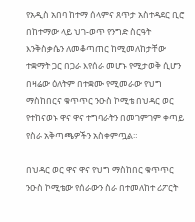የአዲስ አበባ ከተማ ሰላምና ጸጥታ አስተዳደር ቢሮ በከተማው ላይ ህገ-ወጥ የንግድ ስርዓት እንቅስቃሴን ለመቆጣጠር ከሚመለከታቸው ተቋማት ጋር በጋራ እየሰራ መሆኑ የሚታወቅ ሲሆን በዛሬው ዕለትም በተቋሙ የሚመራው የህግ ማስከበርና ቁጥጥር ንዑስ ኮሚቴ በህዳር ወር የተከናወኑ ዋና ዋና ተግባራትን በመገምገም ቀጣይ የስራ አቅጣጫዎችን አስቀምጧል።

በህዳር ወር ዋና ዋና የህግ ማስከበር ቁጥጥር ንዑስ ኮሚቴው የሰራውን ስራ በተመለከተ ሪፖርት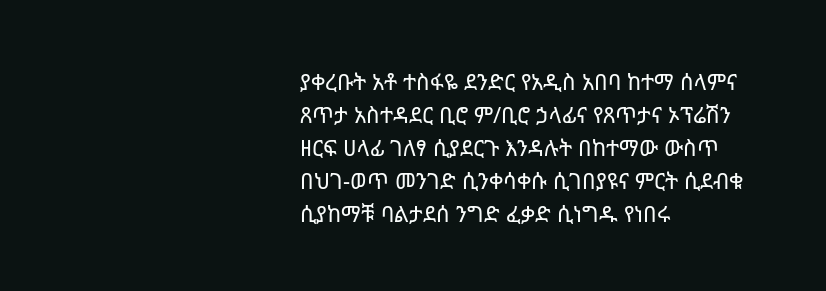ያቀረቡት አቶ ተስፋዬ ደንድር የአዲስ አበባ ከተማ ሰላምና ጸጥታ አስተዳደር ቢሮ ም/ቢሮ ኃላፊና የጸጥታና ኦፕሬሽን ዘርፍ ሀላፊ ገለፃ ሲያደርጉ እንዳሉት በከተማው ውስጥ በህገ-ወጥ መንገድ ሲንቀሳቀሱ ሲገበያዩና ምርት ሲደብቁ ሲያከማቹ ባልታደሰ ንግድ ፈቃድ ሲነግዱ የነበሩ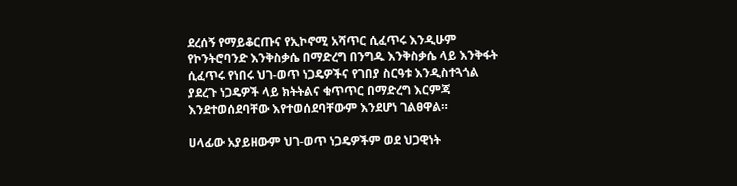ደረሰኝ የማይቆርጡና የኢኮኖሚ አሻጥር ሲፈጥሩ እንዲሁም የኮንትሮባንድ እንቅስቃሴ በማድረግ በንግዱ እንቅስቃሴ ላይ እንቅፋት ሲፈጥሩ የነበሩ ህገ-ወጥ ነጋዴዎችና የገበያ ስርዓቱ እንዲስተጓጎል ያደረጉ ነጋዴዎች ላይ ክትትልና ቁጥጥር በማድረግ እርምጃ እንደተወሰደባቸው እየተወሰደባቸውም እንደሆነ ገልፀዋል።

ሀላፊው አያይዘውም ህገ-ወጥ ነጋዴዎችም ወደ ህጋዊነት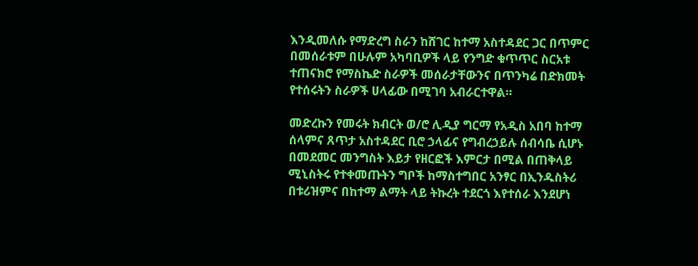እንዲመለሱ የማድረግ ስራን ከሸገር ከተማ አስተዳደር ጋር በጥምር በመሰራቱም በሁሉም አካባቢዎች ላይ የንግድ ቁጥጥር ስርአቱ ተጠናክሮ የማስኬድ ስራዎች መሰራታቸውንና በጥንካሬ በድክመት የተሰሩትን ስራዎች ሀላፊው በሚገባ አብራርተዋል።

መድረኩን የመሩት ክብርት ወ/ሮ ሊዲያ ግርማ የአዲስ አበባ ከተማ ሰላምና ጸጥታ አስተዳደር ቢሮ ኃላፊና የግብረኃይሉ ሰብሳቤ ሲሆኑ በመደመር መንግስት እይታ የዘርፎች እምርታ በሚል በጠቅላይ ሚኒስትሩ የተቀመጡትን ግቦች ከማስተግበር አንፃር በኢንዱስትሪ በቱሪዝምና በከተማ ልማት ላይ ትኩረት ተደርጎ እየተሰራ እንደሆነ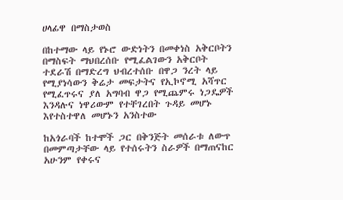ሀላፊዋ በማስታወስ

በከተማው ላይ የኑሮ ውድነትን በመቀነስ አቅርቦትን በማስፍት ማህበረሰቡ የሚፈልገውን አቅርቦት ተደራሽ በማድረግ ህብረተሰቡ በዋጋ ንረት ላይ የሚያነሳውን ቅሬታ መፍታትና የኢኮኖሚ አሻጥር የሚፈጥሩና ያለ አግባብ ዋጋ የሚጨምሩ ነጋዴዎች እንዳሉና ነዋሪውም የተቸገረበት ጉዳይ መሆኑ እየተስተዋለ መሆኑን አንስተው

ከአጎራባች ከተሞች ጋር በቅንጅት መሰራቱ ለውጥ በመምጣታቸው ላይ የተሰሩትን ስራዎች በማጠናከር አሁንም የቀሩና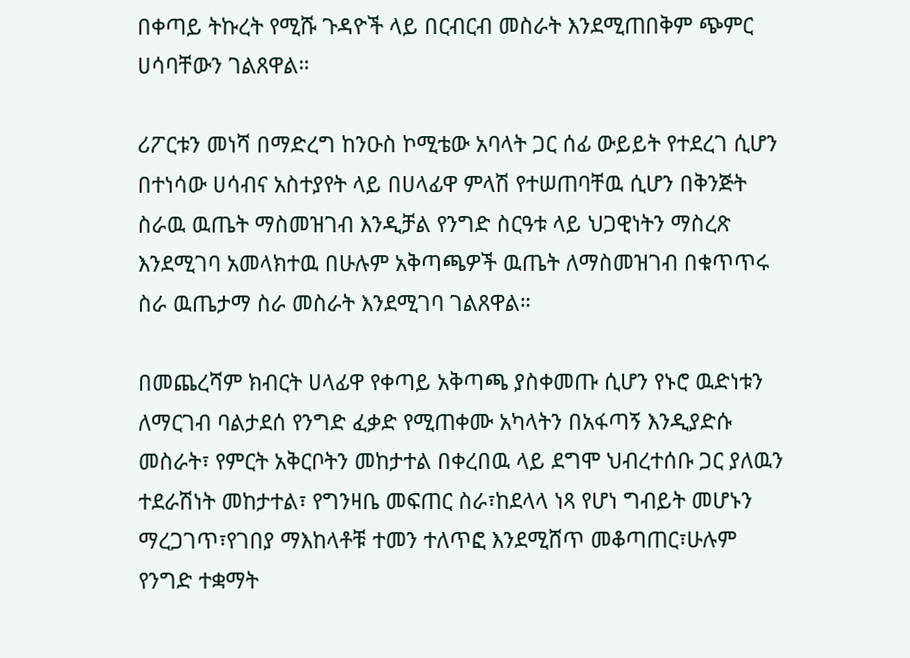በቀጣይ ትኩረት የሚሹ ጉዳዮች ላይ በርብርብ መስራት እንደሚጠበቅም ጭምር ሀሳባቸውን ገልጸዋል።

ሪፖርቱን መነሻ በማድረግ ከንዑስ ኮሚቴው አባላት ጋር ሰፊ ውይይት የተደረገ ሲሆን በተነሳው ሀሳብና አስተያየት ላይ በሀላፊዋ ምላሽ የተሠጠባቸዉ ሲሆን በቅንጅት ስራዉ ዉጤት ማስመዝገብ እንዲቻል የንግድ ስርዓቱ ላይ ህጋዊነትን ማስረጽ እንደሚገባ አመላክተዉ በሁሉም አቅጣጫዎች ዉጤት ለማስመዝገብ በቁጥጥሩ ስራ ዉጤታማ ስራ መስራት እንደሚገባ ገልጸዋል።

በመጨረሻም ክብርት ሀላፊዋ የቀጣይ አቅጣጫ ያስቀመጡ ሲሆን የኑሮ ዉድነቱን ለማርገብ ባልታደሰ የንግድ ፈቃድ የሚጠቀሙ አካላትን በአፋጣኝ እንዲያድሱ መስራት፣ የምርት አቅርቦትን መከታተል በቀረበዉ ላይ ደግሞ ህብረተሰቡ ጋር ያለዉን ተደራሽነት መከታተል፣ የግንዛቤ መፍጠር ስራ፣ከደላላ ነጻ የሆነ ግብይት መሆኑን ማረጋገጥ፣የገበያ ማእከላቶቹ ተመን ተለጥፎ እንደሚሸጥ መቆጣጠር፣ሁሉም የንግድ ተቋማት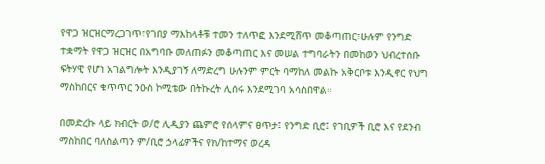የዋጋ ዝርዝርማረጋገጥ፣የገበያ ማእከላቶቹ ተመን ተለጥፎ እንደሚሸጥ መቆጣጠር፣ሁሉም የንግድ ተቋማት የዋጋ ዝርዝር በአግባቡ መለጠፉን መቆጣጠር እና መሠል ተግባራትን በመከወን ህብረተሰቡ ፍትሃዊ የሆነ አገልግሎት እንዲያገኝ ለማድረግ ሁሉንም ምርት ባማከለ መልኩ አቅርቦቱ እንዲኖር የህግ ማስከበርና ቁጥጥር ንዑስ ኮሚቴው በትኩረት ሊሰሩ እንደሚገባ አሳስበዋል።

በመድረኩ ላይ ክብርት ወ/ሮ ሊዲያን ጨምሮ የሰላምና ፀጥታ፤ የንግድ ቢሮ፤ የገቢዎች ቢሮ እና የደንብ ማስከበር ባለስልጣን ም/ቢሮ ኃላፊዎችና የክ/ከተማና ወረዳ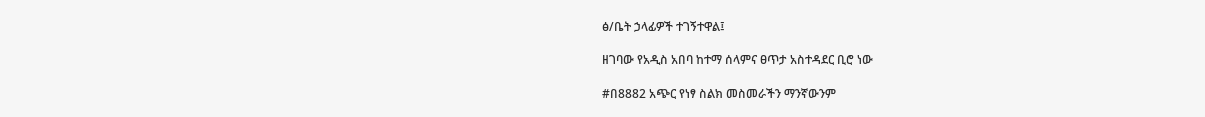ፅ/ቤት ኃላፊዎች ተገኝተዋል፤

ዘገባው የአዲስ አበባ ከተማ ሰላምና ፀጥታ አስተዳደር ቢሮ ነው

#በ8882 አጭር የነፃ ስልክ መስመራችን ማንኛውንም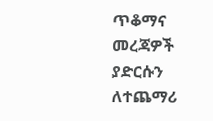ጥቆማና መረጃዎች ያድርሱን ለተጨማሪ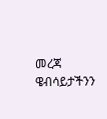መረጃ ዌብሳይታችንን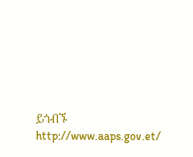ይጎብኙ http://www.aaps.gov.et/